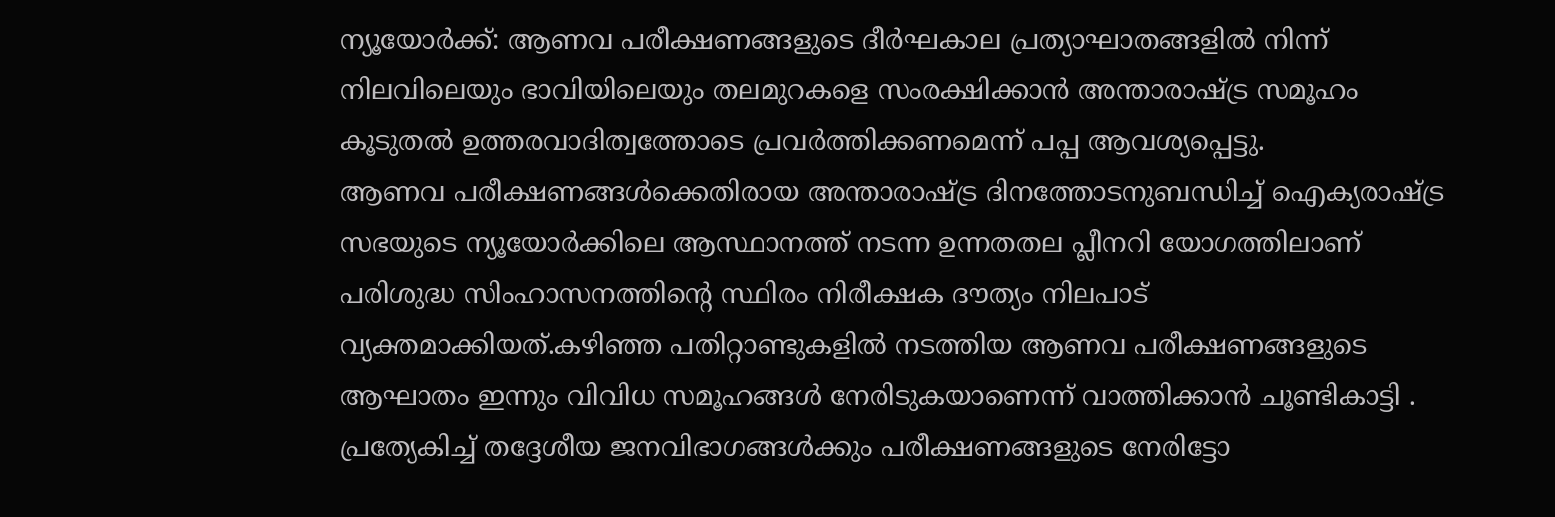ന്യൂയോർക്ക്: ആണവ പരീക്ഷണങ്ങളുടെ ദീർഘകാല പ്രത്യാഘാതങ്ങളിൽ നിന്ന് നിലവിലെയും ഭാവിയിലെയും തലമുറകളെ സംരക്ഷിക്കാൻ അന്താരാഷ്ട്ര സമൂഹം കൂടുതൽ ഉത്തരവാദിത്വത്തോടെ പ്രവർത്തിക്കണമെന്ന് പപ്പ ആവശ്യപ്പെട്ടു.
ആണവ പരീക്ഷണങ്ങൾക്കെതിരായ അന്താരാഷ്ട്ര ദിനത്തോടനുബന്ധിച്ച് ഐക്യരാഷ്ട്ര സഭയുടെ ന്യൂയോർക്കിലെ ആസ്ഥാനത്ത് നടന്ന ഉന്നതതല പ്ലീനറി യോഗത്തിലാണ് പരിശുദ്ധ സിംഹാസനത്തിന്റെ സ്ഥിരം നിരീക്ഷക ദൗത്യം നിലപാട് വ്യക്തമാക്കിയത്.കഴിഞ്ഞ പതിറ്റാണ്ടുകളിൽ നടത്തിയ ആണവ പരീക്ഷണങ്ങളുടെ ആഘാതം ഇന്നും വിവിധ സമൂഹങ്ങൾ നേരിടുകയാണെന്ന് വാത്തിക്കാൻ ചൂണ്ടികാട്ടി . പ്രത്യേകിച്ച് തദ്ദേശീയ ജനവിഭാഗങ്ങൾക്കും പരീക്ഷണങ്ങളുടെ നേരിട്ടോ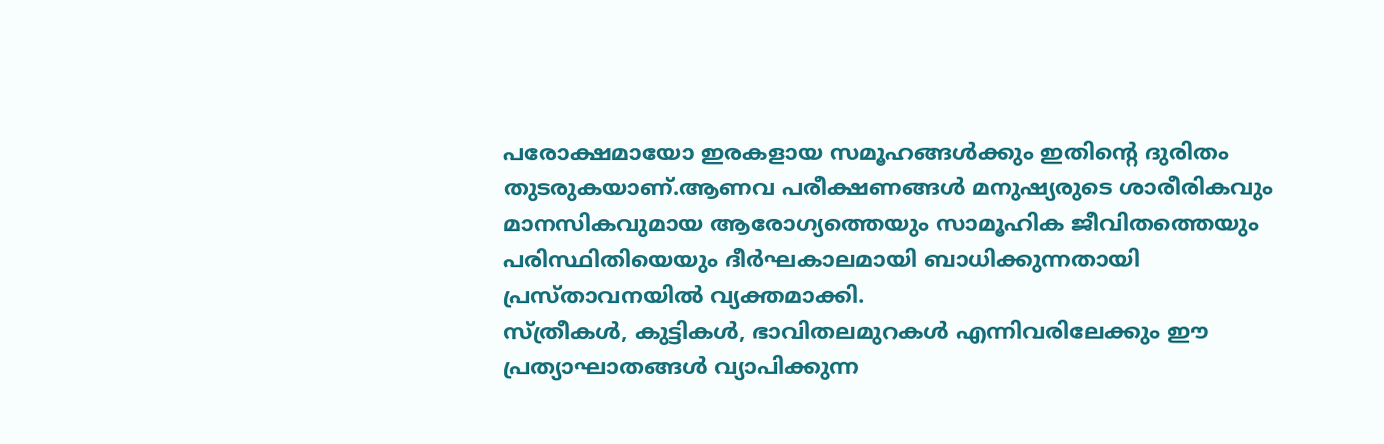പരോക്ഷമായോ ഇരകളായ സമൂഹങ്ങൾക്കും ഇതിന്റെ ദുരിതം തുടരുകയാണ്.ആണവ പരീക്ഷണങ്ങൾ മനുഷ്യരുടെ ശാരീരികവും മാനസികവുമായ ആരോഗ്യത്തെയും സാമൂഹിക ജീവിതത്തെയും പരിസ്ഥിതിയെയും ദീർഘകാലമായി ബാധിക്കുന്നതായി പ്രസ്താവനയിൽ വ്യക്തമാക്കി.
സ്ത്രീകൾ, കുട്ടികൾ, ഭാവിതലമുറകൾ എന്നിവരിലേക്കും ഈ പ്രത്യാഘാതങ്ങൾ വ്യാപിക്കുന്ന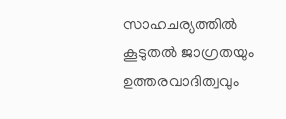സാഹചര്യത്തിൽ കൂടുതൽ ജാഗ്രതയും ഉത്തരവാദിത്വവും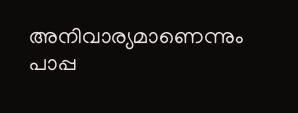അനിവാര്യമാണെന്നും പാപ്പ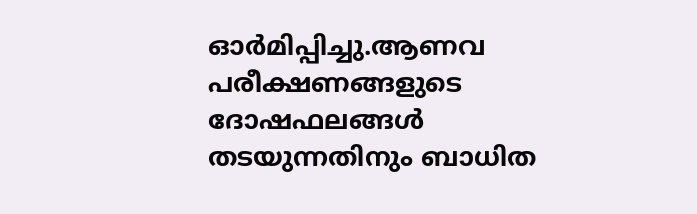ഓർമിപ്പിച്ചു.ആണവ പരീക്ഷണങ്ങളുടെ ദോഷഫലങ്ങൾ തടയുന്നതിനും ബാധിത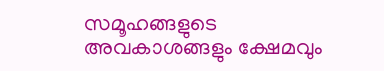സമൂഹങ്ങളുടെ അവകാശങ്ങളും ക്ഷേമവും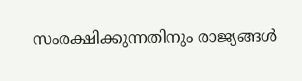സംരക്ഷിക്കുന്നതിനും രാജ്യങ്ങൾ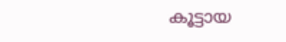കൂട്ടായ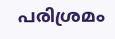പരിശ്രമം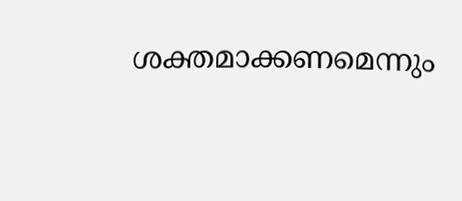ശക്തമാക്കണമെന്നും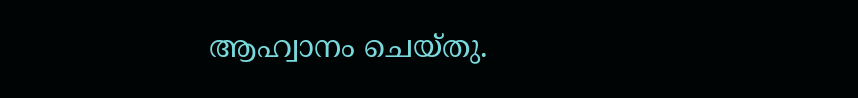ആഹ്വാനം ചെയ്തു.